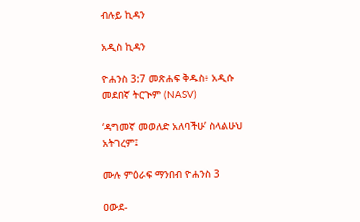ብሉይ ኪዳን

አዲስ ኪዳን

ዮሐንስ 3:7 መጽሐፍ ቅዱስ፥ አዲሱ መደበኛ ትርጒም (NASV)

‘ዳግመኛ መወለድ አለባችሁ’ ስላልሁህ አትገረም፤

ሙሉ ምዕራፍ ማንበብ ዮሐንስ 3

ዐውደ-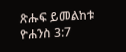ጽሑፍ ይመልከቱ ዮሐንስ 3:7